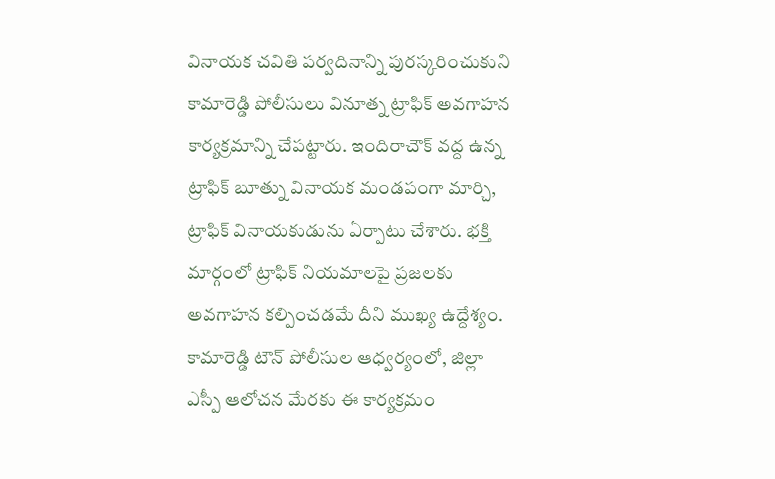వినాయక చవితి పర్వదినాన్ని పురస్కరించుకుని కామారెడ్డి పోలీసులు వినూత్న ట్రాఫిక్ అవగాహన కార్యక్రమాన్ని చేపట్టారు. ఇందిరాచౌక్ వద్ద ఉన్న ట్రాఫిక్ బూత్ను వినాయక మండపంగా మార్చి, ట్రాఫిక్ వినాయకుడును ఏర్పాటు చేశారు. భక్తి మార్గంలో ట్రాఫిక్ నియమాలపై ప్రజలకు అవగాహన కల్పించడమే దీని ముఖ్య ఉద్దేశ్యం.
కామారెడ్డి టౌన్ పోలీసుల ఆధ్వర్యంలో, జిల్లా ఎస్పీ ఆలోచన మేరకు ఈ కార్యక్రమం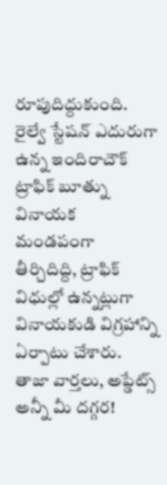రూపుదిద్దుకుంది. రైల్వే స్టేషన్ ఎదురుగా ఉన్న ఇందిరాచౌక్ ట్రాఫిక్ బూత్ను వినాయక మండపంగా తీర్చిదిద్ది, ట్రాఫిక్ విధుల్లో ఉన్నట్లుగా వినాయకుడి విగ్రహాన్ని ఏర్పాటు చేశారు.
తాజా వార్తలు, అప్డేట్స్ అన్నీ మీ దగ్గర!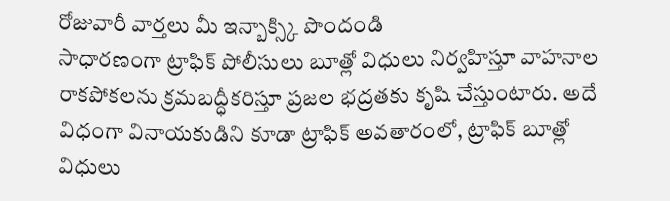రోజువారీ వార్తలు మీ ఇన్బాక్స్కి పొందండి
సాధారణంగా ట్రాఫిక్ పోలీసులు బూత్లో విధులు నిర్వహిస్తూ వాహనాల రాకపోకలను క్రమబద్ధీకరిస్తూ ప్రజల భద్రతకు కృషి చేస్తుంటారు. అదే విధంగా వినాయకుడిని కూడా ట్రాఫిక్ అవతారంలో, ట్రాఫిక్ బూత్లో విధులు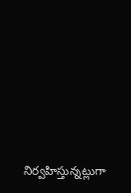నిర్వహిస్తున్నట్లుగా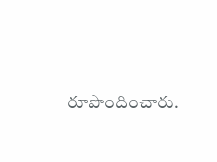రూపొందించారు.